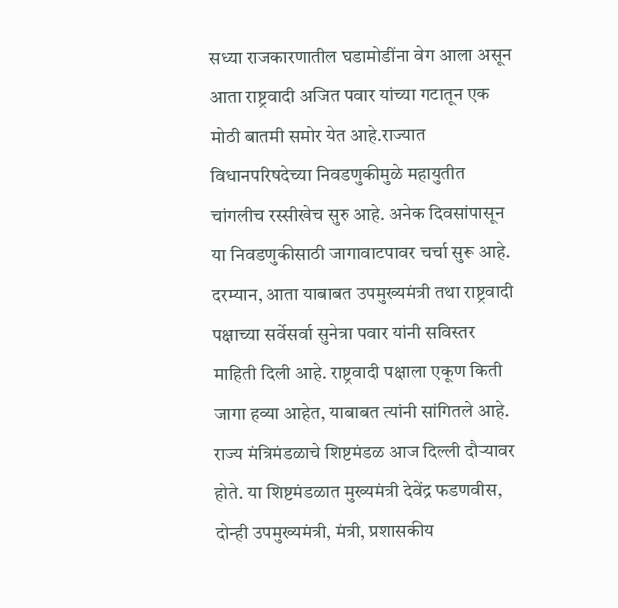सध्या राजकारणातील घडामोडींना वेग आला असून आता राष्ट्रवादी अजित पवार यांच्या गटातून एक मोठी बातमी समोर येत आहे.राज्यात विधानपरिषदेच्या निवडणुकीमुळे महायुतीत चांगलीच रस्सीखेच सुरु आहे. अनेक दिवसांपासून या निवडणुकीसाठी जागावाटपावर चर्चा सुरू आहे. दरम्यान, आता याबाबत उपमुख्यमंत्री तथा राष्ट्रवादी पक्षाच्या सर्वेसर्वा सुनेत्रा पवार यांनी सविस्तर माहिती दिली आहे. राष्ट्रवादी पक्षाला एकूण किती जागा हव्या आहेत, याबाबत त्यांनी सांगितले आहे.
राज्य मंत्रिमंडळाचे शिष्टमंडळ आज दिल्ली दौऱ्यावर होते. या शिष्टमंडळात मुख्यमंत्री देवेंद्र फडणवीस, दोन्ही उपमुख्यमंत्री, मंत्री, प्रशासकीय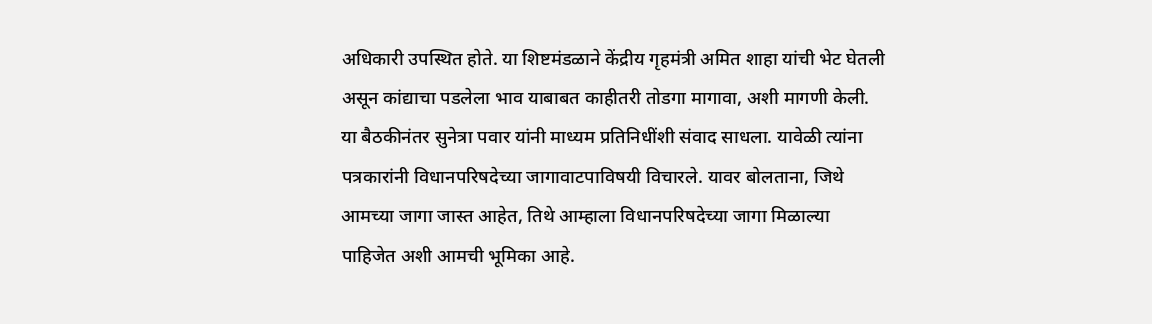अधिकारी उपस्थित होते. या शिष्टमंडळाने केंद्रीय गृहमंत्री अमित शाहा यांची भेट घेतली असून कांद्याचा पडलेला भाव याबाबत काहीतरी तोडगा मागावा, अशी मागणी केली. या बैठकीनंतर सुनेत्रा पवार यांनी माध्यम प्रतिनिधींशी संवाद साधला. यावेळी त्यांना पत्रकारांनी विधानपरिषदेच्या जागावाटपाविषयी विचारले. यावर बोलताना, जिथे आमच्या जागा जास्त आहेत, तिथे आम्हाला विधानपरिषदेच्या जागा मिळाल्या पाहिजेत अशी आमची भूमिका आहे.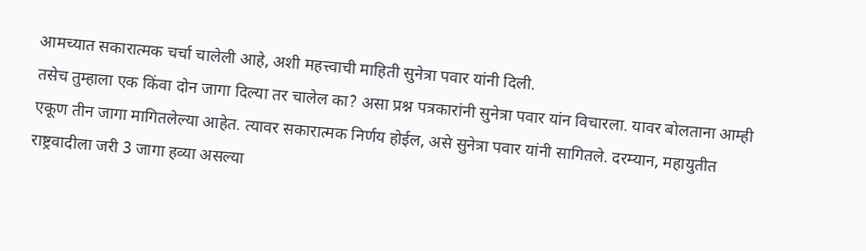आमच्यात सकारात्मक चर्चा चालेली आहे, अशी महत्त्वाची माहिती सुनेत्रा पवार यांनी दिली.
तसेच तुम्हाला एक किंवा दोन जागा दिल्या तर चालेल का? असा प्रश्न पत्रकारांनी सुनेत्रा पवार यांन विचारला. यावर बोलताना आम्ही एकूण तीन जागा मागितलेल्या आहेत. त्यावर सकारात्मक निर्णय होईल, असे सुनेत्रा पवार यांनी सागितले. दरम्यान, महायुतीत राष्ट्रवादीला जरी 3 जागा हव्या असल्या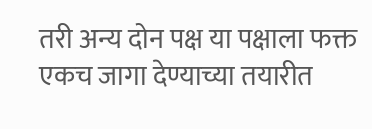तरी अन्य दोन पक्ष या पक्षाला फक्त एकच जागा देण्याच्या तयारीत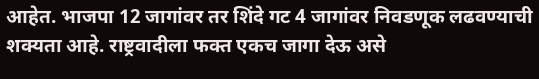आहेत. भाजपा 12 जागांवर तर शिंदे गट 4 जागांवर निवडणूक लढवण्याची शक्यता आहे. राष्ट्रवादीला फक्त एकच जागा देऊ असे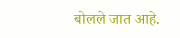बोलले जात आहे.